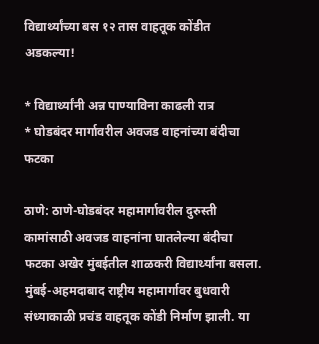विद्यार्थ्यांच्या बस १२ तास वाहतूक कोंडीत अडकल्या!

* विद्यार्थ्यांनी अन्न पाण्याविना काढली रात्र
* घोडबंदर मार्गावरील अवजड वाहनांच्या बंदीचा फटका

ठाणे: ठाणे-घोडबंदर महामार्गावरील दुरुस्ती कामांसाठी अवजड वाहनांना घातलेल्या बंदीचा फटका अखेर मुंबईतील शाळकरी विद्यार्थ्यांना बसला. मुंबई-अहमदाबाद राष्ट्रीय महामार्गावर बुधवारी संध्याकाळी प्रचंड वाहतूक कोंडी निर्माण झाली. या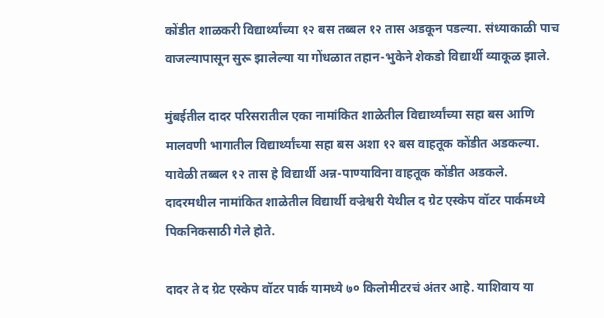कोंडीत शाळकरी विद्यार्थ्यांच्या १२ बस तब्बल १२ तास अडकून पडल्या. संध्याकाळी पाच वाजल्यापासून सुरू झालेल्या या गोंधळात तहान-भुकेने शेकडो विद्यार्थी व्याकूळ झाले.

मुंबईतील दादर परिसरातील एका नामांकित शाळेतील विद्यार्थ्यांच्या सहा बस आणि मालवणी भागातील विद्यार्थ्यांच्या सहा बस अशा १२ बस वाहतूक कोंडीत अडकल्या. यावेळी तब्बल १२ तास हे विद्यार्थी अन्न-पाण्याविना वाहतूक कोंडीत अडकले. दादरमधील नामांकित शाळेतील विद्यार्थी वज्रेश्वरी येथील द ग्रेट एस्केप वॉटर पार्कमध्ये पिकनिकसाठी गेले होते.

दादर ते द ग्रेट एस्केप वॉटर पार्क यामध्ये ७० किलोमीटरचं अंतर आहे. याशिवाय या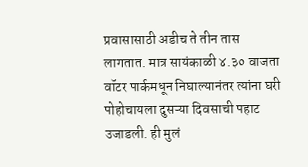प्रवासासाठी अडीच ते तीन तास लागतात. मात्र सायंकाळी ४.३० वाजता वॉटर पार्कमधून निघाल्यानंतर त्यांना घरी पोहोचायला दुसऱ्या दिवसाची पहाट उजाडली. ही मुलं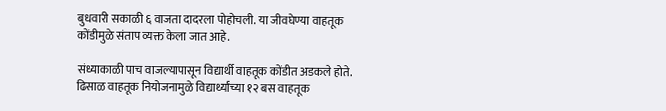बुधवारी सकाळी ६ वाजता दादरला पोहोचली. या जीवघेण्या वाहतूक कोंडीमुळे संताप व्यक्त केला जात आहे.

संध्याकाळी पाच वाजल्यापासून विद्यार्थी वाहतूक कोंडीत अडकले होते. ढिसाळ वाहतूक नियोजनामुळे विद्यार्थ्यांच्या १२ बस वाहतूक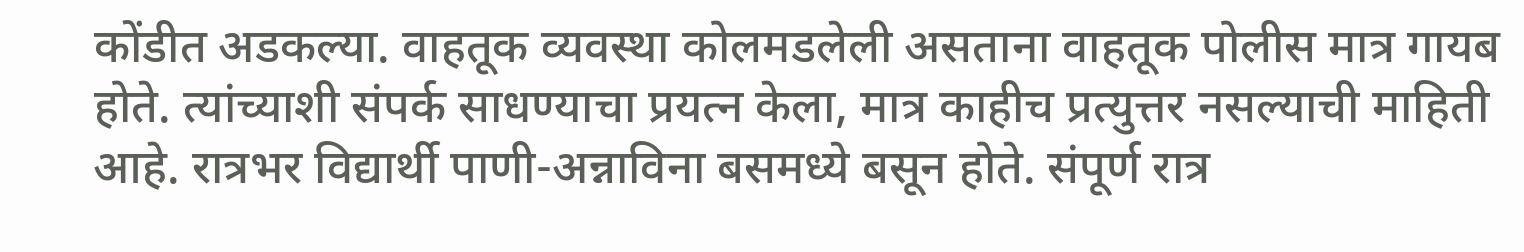कोंडीत अडकल्या. वाहतूक व्यवस्था कोलमडलेली असताना वाहतूक पोलीस मात्र गायब होते. त्यांच्याशी संपर्क साधण्याचा प्रयत्न केला, मात्र काहीच प्रत्युत्तर नसल्याची माहिती आहे. रात्रभर विद्यार्थी पाणी-अन्नाविना बसमध्ये बसून होते. संपूर्ण रात्र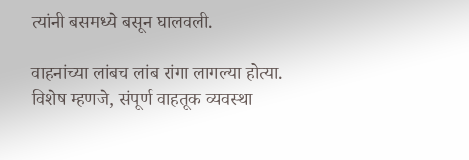त्यांनी बसमध्ये बसून घालवली.

वाहनांच्या लांबच लांब रांगा लागल्या होत्या. विशेष म्हणजे, संपूर्ण वाहतूक व्यवस्था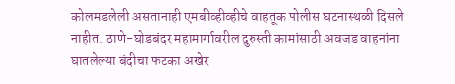कोलमडलेली असतानाही एमबीव्हीव्हीचे वाहतूक पोलीस घटनास्थळी दिसले नाहीत. ठाणे-घोडबंदर महामार्गावरील दुरुस्ती कामांसाठी अवजड वाहनांना घातलेल्या बंदीचा फटका अखेर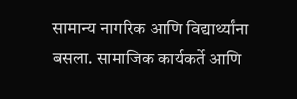सामान्य नागरिक आणि विद्यार्थ्यांना बसला. सामाजिक कार्यकर्ते आणि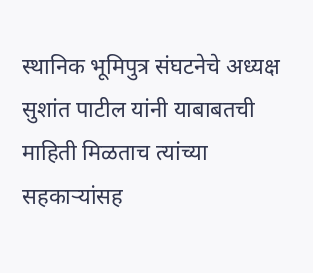स्थानिक भूमिपुत्र संघटनेचे अध्यक्ष सुशांत पाटील यांनी याबाबतची माहिती मिळताच त्यांच्या सहकाऱ्यांसह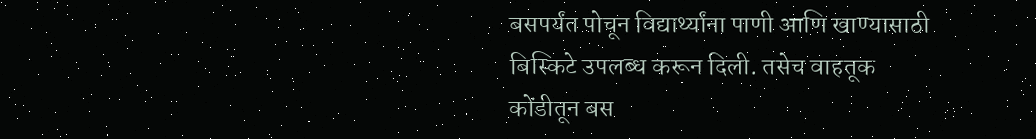बसपर्यंत पोचून विद्यार्थ्यांना पाणी आणि खाण्यासाठी बिस्किटे उपलब्ध करून दिली. तसेच वाहतूक कोंडीतून बस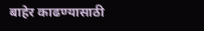बाहेर काढण्यासाठी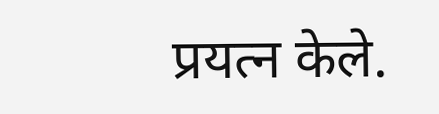प्रयत्न केले.